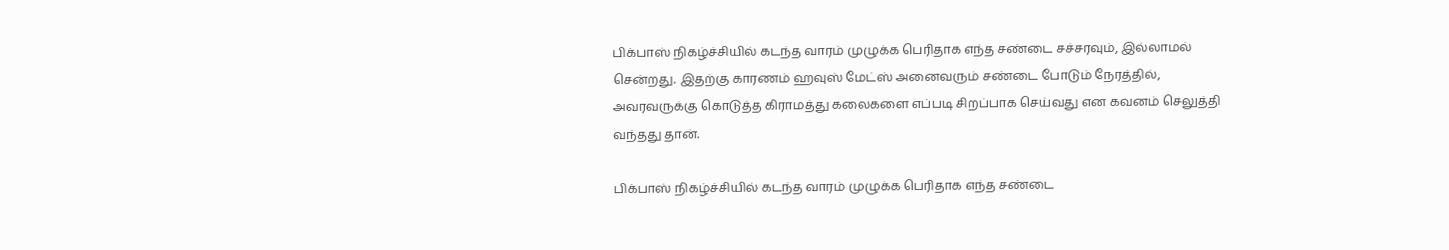பிக்பாஸ் நிகழ்ச்சியில் கடந்த வாரம் முழுக்க பெரிதாக எந்த சண்டை சச்சரவும், இல்லாமல் சென்றது. இதற்கு காரணம் ஹவுஸ் மேட்ஸ் அனைவரும் சண்டை போடும் நேரத்தில், அவரவருக்கு கொடுத்த கிராமத்து கலைகளை எப்படி சிறப்பாக செய்வது என கவனம் செலுத்தி வந்தது தான்.

பிக்பாஸ் நிகழ்ச்சியில் கடந்த வாரம் முழுக்க பெரிதாக எந்த சண்டை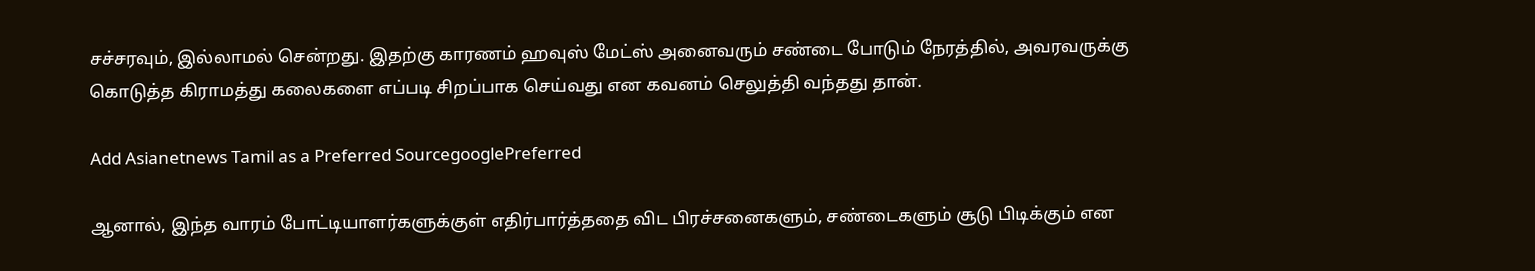சச்சரவும், இல்லாமல் சென்றது. இதற்கு காரணம் ஹவுஸ் மேட்ஸ் அனைவரும் சண்டை போடும் நேரத்தில், அவரவருக்கு கொடுத்த கிராமத்து கலைகளை எப்படி சிறப்பாக செய்வது என கவனம் செலுத்தி வந்தது தான்.

Add Asianetnews Tamil as a Preferred SourcegooglePreferred

ஆனால், இந்த வாரம் போட்டியாளர்களுக்குள் எதிர்பார்த்ததை விட பிரச்சனைகளும், சண்டைகளும் சூடு பிடிக்கும் என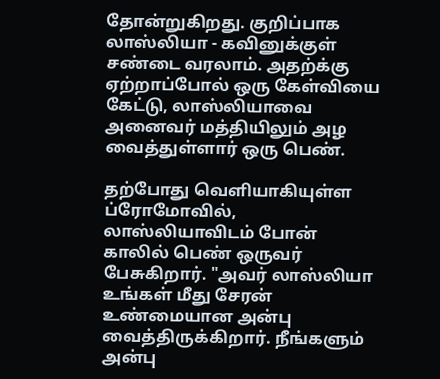தோன்றுகிறது. குறிப்பாக லாஸ்லியா - கவினுக்குள் சண்டை வரலாம். அதற்க்கு ஏற்றாப்போல் ஒரு கேள்வியை கேட்டு, லாஸ்லியாவை அனைவர் மத்தியிலும் அழ வைத்துள்ளார் ஒரு பெண்.

தற்போது வெளியாகியுள்ள ப்ரோமோவில், லாஸ்லியாவிடம் போன் காலில் பெண் ஒருவர் பேசுகிறார். "அவர் லாஸ்லியா உங்கள் மீது சேரன் உண்மையான அன்பு வைத்திருக்கிறார். நீங்களும் அன்பு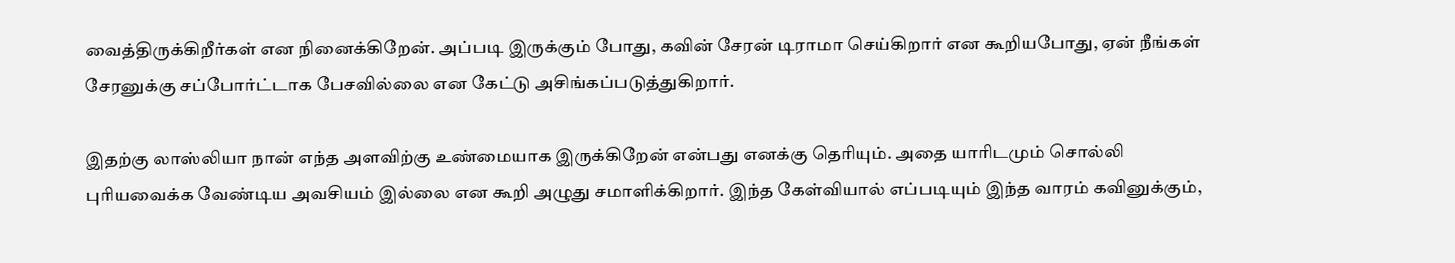வைத்திருக்கிறீர்கள் என நினைக்கிறேன். அப்படி இருக்கும் போது, கவின் சேரன் டிராமா செய்கிறார் என கூறியபோது, ஏன் நீங்கள் சேரனுக்கு சப்போர்ட்டாக பேசவில்லை என கேட்டு அசிங்கப்படுத்துகிறார்.

இதற்கு லாஸ்லியா நான் எந்த அளவிற்கு உண்மையாக இருக்கிறேன் என்பது எனக்கு தெரியும். அதை யாரிடமும் சொல்லி புரியவைக்க வேண்டிய அவசியம் இல்லை என கூறி அழுது சமாளிக்கிறார். இந்த கேள்வியால் எப்படியும் இந்த வாரம் கவினுக்கும்,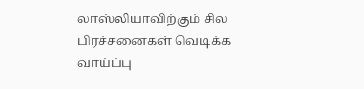லாஸ்லியாவிற்கும் சில பிரச்சனைகள் வெடிக்க வாய்ப்பு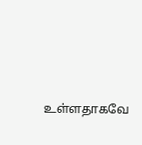உள்ளதாகவே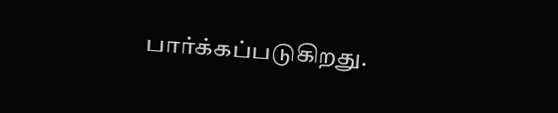பார்க்கப்படுகிறது.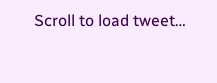Scroll to load tweet…